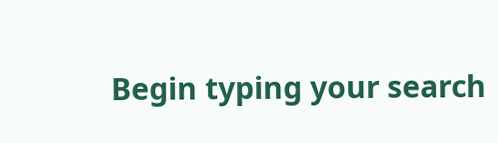Begin typing your search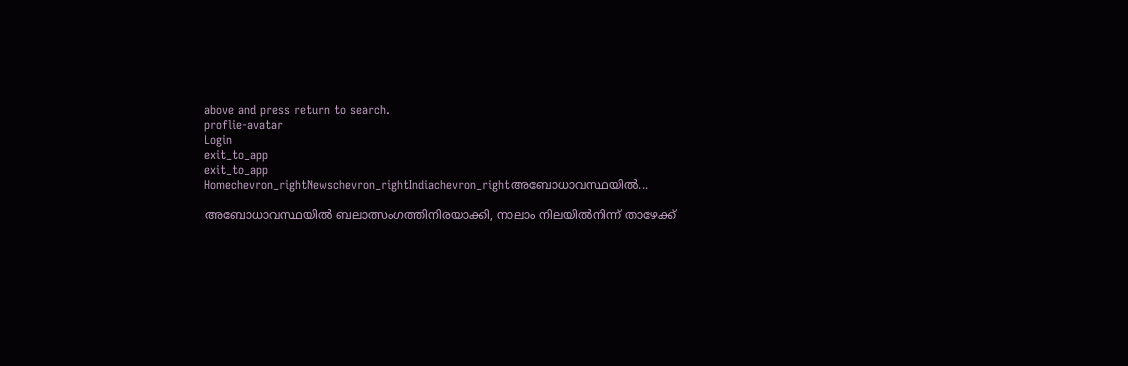above and press return to search.
proflie-avatar
Login
exit_to_app
exit_to_app
Homechevron_rightNewschevron_rightIndiachevron_rightഅബോധാവസ്ഥയിൽ...

അബോധാവസ്ഥയിൽ ബലാത്സംഗത്തിനിരയാക്കി, നാലാം നിലയിൽനിന്ന് താഴേക്ക്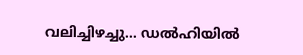വലിച്ചിഴച്ചു... ഡൽഹിയിൽ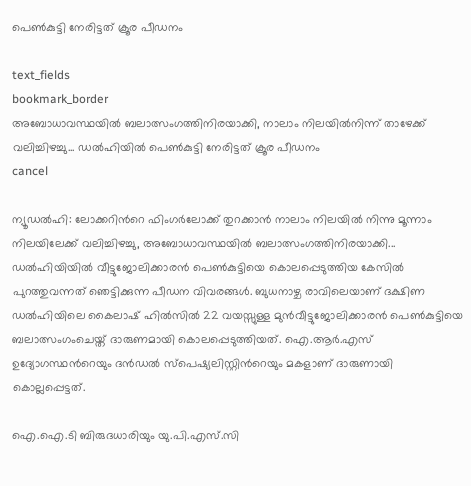പെൺകുട്ടി നേരിട്ടത് ക്രൂര പീഡനം

text_fields
bookmark_border
അബോധാവസ്ഥയിൽ ബലാത്സംഗത്തിനിരയാക്കി, നാലാം നിലയിൽനിന്ന് താഴേക്ക് വലിച്ചിഴച്ചു... ഡൽഹിയിൽ പെൺകുട്ടി നേരിട്ടത് ക്രൂര പീഡനം
cancel

ന്യൂഡല്‍ഹി: ലോക്കറിന്‍റെ ഫിംഗർലോക്ക് തുറക്കാൻ നാലാം നിലയിൽ നിന്നു മൂന്നാം നിലയിലേക്ക് വലിച്ചിഴച്ചു, അബോധാവസ്ഥയിൽ ബലാത്സംഗത്തിനിരയാക്കി... ഡൽഹിയിയിൽ വീട്ടുജോലിക്കാരൻ പെൺകുട്ടിയെ കൊലപ്പെടുത്തിയ കേസിൽ പുറത്തുവന്നത് ഞെട്ടിക്കുന്ന പീഡന വിവരങ്ങൾ. ബുധനാഴ്ച രാവിലെയാണ് ദക്ഷിണ ഡൽഹിയിലെ കൈലാഷ് ഹിൽസിൽ 22 വയസ്സുള്ള മുൻവീട്ടുജോലിക്കാരൻ പെൺകുട്ടിയെ ബലാത്സംഗംചെയ്ത് ദാരുണമായി കൊലപ്പെടുത്തിയത്. ഐ.ആർ.എസ് ഉദ്യോഗസ്ഥന്‍റെയും ദൻഡൽ സ്പെഷ്യലിസ്റ്റിന്‍റെയും മകളാണ് ദാരുണായി കൊല്ലപ്പെട്ടത്.

ഐ.ഐ.ടി ബിരുദധാരിയും യു.പി.എസ്‌.സി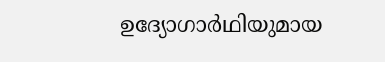ഉദ്യോഗാർഥിയുമായ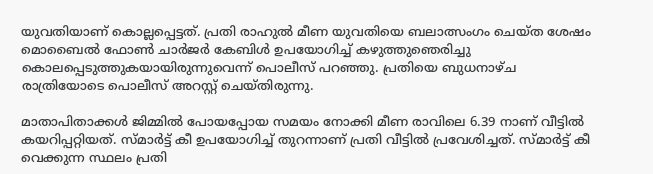യുവതിയാണ് കൊല്ലപ്പെട്ടത്. പ്രതി രാഹുൽ മീണ യുവതിയെ ബലാത്സംഗം ചെയ്ത ശേഷം മൊബൈൽ ഫോൺ ചാർജർ കേബിൾ ഉപയോഗിച്ച് കഴുത്തുഞെരിച്ചു കൊലപ്പെടുത്തുകയായിരുന്നുവെന്ന് പൊലീസ് പറഞ്ഞു. പ്രതിയെ ബുധനാഴ്ച രാത്രിയോടെ പൊലീസ് അറസ്റ്റ് ചെയ്തിരുന്നു.

മാതാപിതാക്കൾ ജിമ്മിൽ പോയപ്പോയ സമയം നോക്കി മീണ രാവിലെ 6.39 നാണ് വീട്ടിൽ കയറിപ്പറ്റിയത്. സ്മാർട്ട് കീ ഉപയോഗിച്ച് തുറന്നാണ് പ്രതി വീട്ടിൽ പ്രവേശിച്ചത്. സ്മാർട്ട് കീ വെക്കുന്ന സ്ഥലം പ്രതി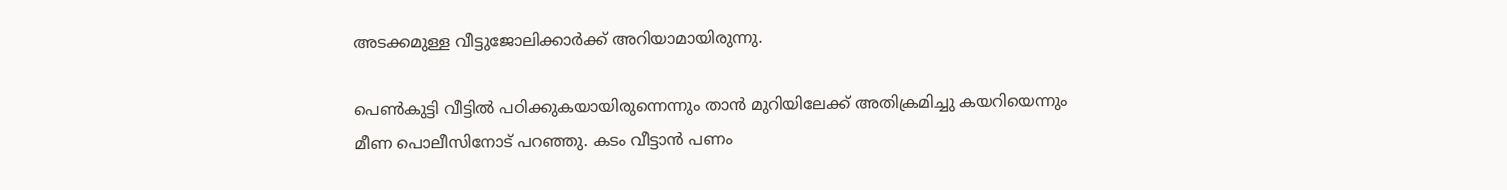അടക്കമുള്ള വീട്ടുജോലിക്കാർക്ക് അറിയാമായിരുന്നു.

പെൺകുട്ടി വീട്ടിൽ പഠിക്കുകയായിരുന്നെന്നും താൻ മുറിയിലേക്ക് അതിക്രമിച്ചു കയറിയെന്നും മീണ പൊലീസിനോട് പറഞ്ഞു. കടം വീട്ടാൻ പണം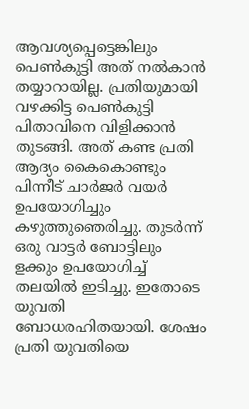ആവശ്യപ്പെട്ടെങ്കിലും പെൺകുട്ടി അത് നൽകാൻ തയ്യാറായില്ല. പ്രതിയുമായി വഴക്കിട്ട പെൺകുട്ടി പിതാവിനെ വിളിക്കാൻ തുടങ്ങി. അത് കണ്ട പ്രതി ആദ്യം കൈകൊണ്ടും പിന്നീട് ചാർജർ വയർ ഉപയോഗിച്ചും കഴുത്തുഞെരിച്ചു. തുടർന്ന് ഒരു വാട്ടർ ബോട്ടിലും ളക്കും ഉപയോഗിച്ച് തലയിൽ ഇടിച്ചു. ഇതോടെ യുവതി ബോധരഹിതയായി. ശേഷം പ്രതി യുവതിയെ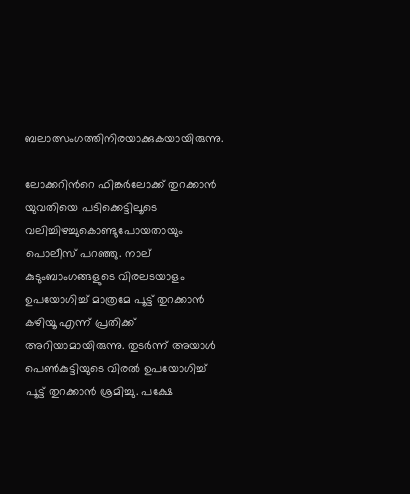ബലാത്സംഗത്തിനിരയാക്കുകയായിരുന്നു.

ലോക്കറിന്‍റെ ഫിങ്കർലോക്ക് തുറക്കാൻ യുവതിയെ പടിക്കെട്ടിലൂടെ വലിച്ചിഴച്ചുകൊണ്ടുപോയതായും പൊലീസ് പറഞ്ഞു. നാല് കുടുംബാംഗങ്ങളുടെ വിരലടയാളം ഉപയോഗിച്ച് മാത്രമേ പൂട്ട് തുറക്കാൻ കഴിയൂ എന്ന് പ്രതിക്ക് അറിയാമായിരുന്നു. തുടർന്ന് അയാൾ പെൺകുട്ടിയുടെ വിരൽ ഉപയോഗിച്ച് പൂട്ട് തുറക്കാൻ ശ്രമിച്ചു. പക്ഷേ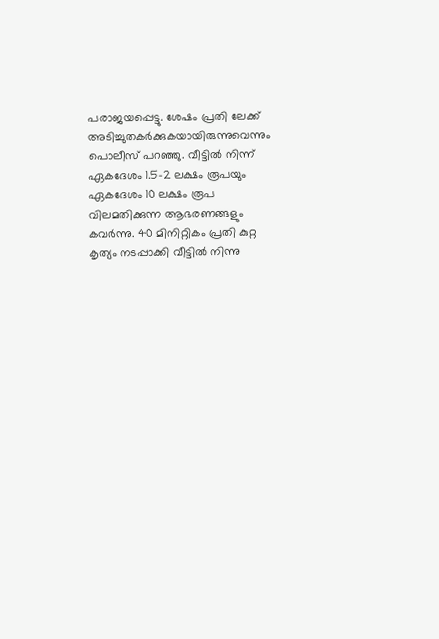പരാജയപ്പെട്ടു. ശേഷം പ്രതി ലേക്ക് അടിച്ചുതകര്‍ക്കുകയായിരുന്നുവെന്നും പൊലീസ് പറഞ്ഞു. വീട്ടിൽ നിന്ന് ഏകദേശം 1.5-2 ലക്ഷം രൂപയും ഏകദേശം 10 ലക്ഷം രൂപ വിലമതിക്കുന്ന ആഭരണങ്ങളും കവർന്നു. 40 മിനിറ്റികം പ്രതി കുറ്റ കൃത്യം നടപ്പാക്കി വീട്ടിൽ നിന്നു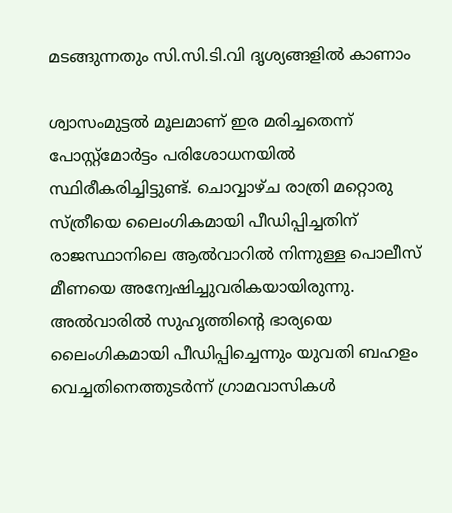മടങ്ങുന്നതും സി.സി.ടി.വി ദൃശ്യങ്ങളിൽ കാണാം

ശ്വാസംമുട്ടൽ മൂലമാണ് ഇര മരിച്ചതെന്ന് പോസ്റ്റ്‌മോർട്ടം പരിശോധനയിൽ സ്ഥിരീകരിച്ചിട്ടുണ്ട്. ചൊവ്വാഴ്ച രാത്രി മറ്റൊരു സ്ത്രീയെ ലൈംഗികമായി പീഡിപ്പിച്ചതിന് രാജസ്ഥാനിലെ ആൽവാറിൽ നിന്നുള്ള പൊലീസ് മീണയെ അന്വേഷിച്ചുവരികയായിരുന്നു. അല്‍വാരിൽ സുഹൃത്തിന്റെ ഭാര്യയെ ലൈംഗികമായി പീഡിപ്പിച്ചെന്നും യുവതി ബഹളം വെച്ചതിനെത്തുടർന്ന് ഗ്രാമവാസികൾ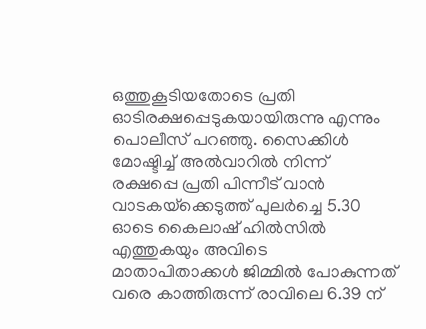ഒത്തുകൂടിയതോടെ പ്രതി ഓടിരക്ഷപ്പെടുകയായിരുന്നു എന്നും പൊലീസ് പറഞ്ഞു. സൈക്കിൾ മോഷ്ടിച്ച് അൽവാറിൽ നിന്ന് രക്ഷപ്പെ പ്രതി പിന്നീട് വാൻ വാടകയ്‌ക്കെടുത്ത് പുലർച്ചെ 5.30 ഓടെ കൈലാഷ് ഹിൽസിൽ എത്തുകയും അവിടെ മാതാപിതാക്കൾ ജിമ്മിൽ പോകുന്നത് വരെ കാത്തിരുന്ന് രാവിലെ 6.39 ന്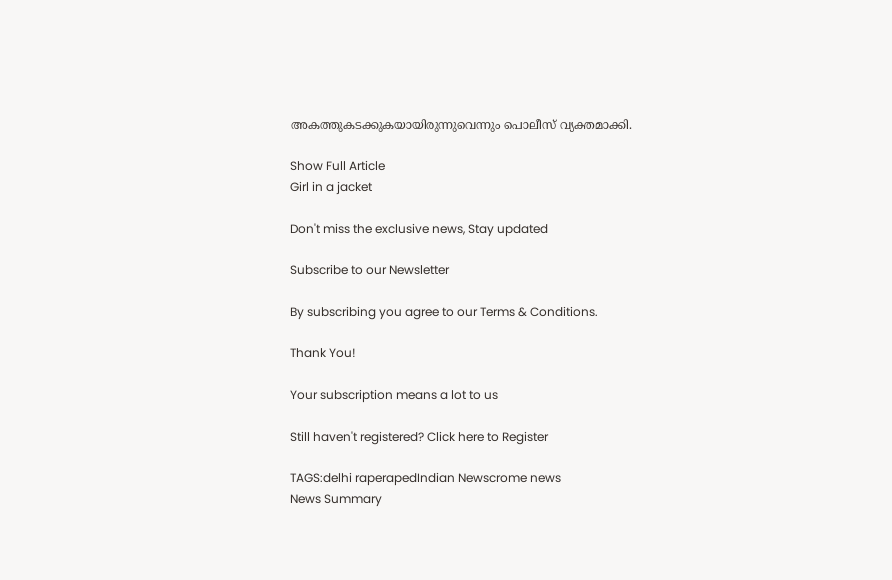അകത്തുകടക്കുകയായിരുന്നുവെന്നും പൊലീസ് വ്യക്തമാക്കി.

Show Full Article
Girl in a jacket

Don't miss the exclusive news, Stay updated

Subscribe to our Newsletter

By subscribing you agree to our Terms & Conditions.

Thank You!

Your subscription means a lot to us

Still haven't registered? Click here to Register

TAGS:delhi raperapedIndian Newscrome news
News Summary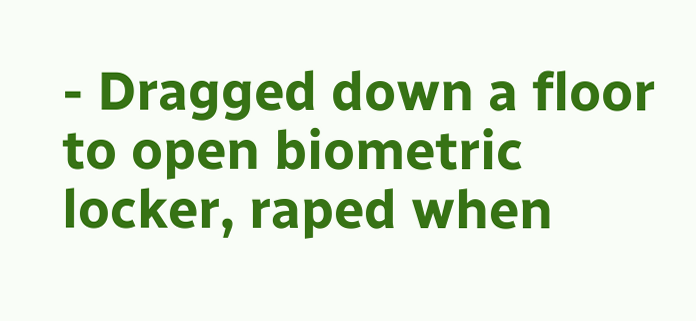- Dragged down a floor to open biometric locker, raped when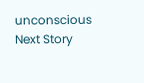unconscious
Next Story